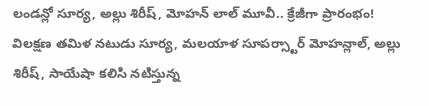లండన్లో సూర్య, అల్లు శిరీష్, మోహన్ లాల్ మూవీ.. క్రేజీగా ప్రారంభం!
విలక్షణ తమిళ నటుడు సూర్య, మలయాళ సూపర్స్టార్ మోహన్లాల్, అల్లు శిరీష్, సాయేషా కలిసి నటిస్తున్న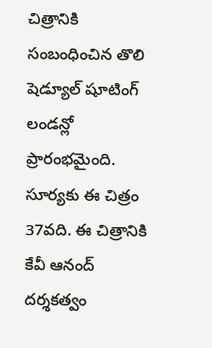చిత్రానికి సంబంధించిన తొలి షెడ్యూల్ షూటింగ్ లండన్లో ప్రారంభమైంది. సూర్యకు ఈ చిత్రం 37వది. ఈ చిత్రానికి కేవీ ఆనంద్ దర్శకత్వం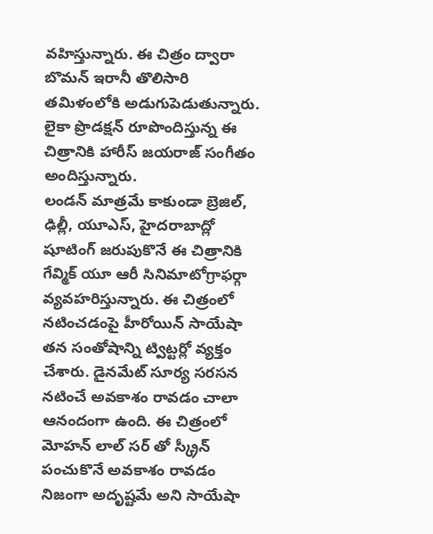వహిస్తున్నారు. ఈ చిత్రం ద్వారా బొమన్ ఇరానీ తొలిసారి తమిళంలోకి అడుగుపెడుతున్నారు. లైకా ప్రొడక్షన్ రూపొందిస్తున్న ఈ చిత్రానికి హారీస్ జయరాజ్ సంగీతం అందిస్తున్నారు.
లండన్ మాత్రమే కాకుండా బ్రెజిల్, ఢిల్లీ, యూఎస్, హైదరాబాద్లో షూటింగ్ జరుపుకొనే ఈ చిత్రానికి గేవ్మిక్ యూ ఆరీ సినిమాటోగ్రాఫర్గా వ్యవహరిస్తున్నారు. ఈ చిత్రంలో నటించడంపై హీరోయిన్ సాయేషా తన సంతోషాన్ని ట్విట్టర్లో వ్యక్తం చేశారు. డైనమేట్ సూర్య సరసన నటించే అవకాశం రావడం చాలా ఆనందంగా ఉంది. ఈ చిత్రంలో మోహన్ లాల్ సర్ తో స్క్రీన్ పంచుకొనే అవకాశం రావడం నిజంగా అదృష్టమే అని సాయేషా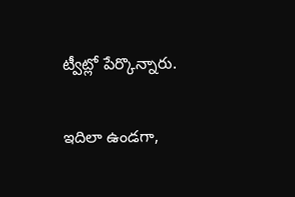ట్వీట్లో పేర్కొన్నారు.

ఇదిలా ఉండగా,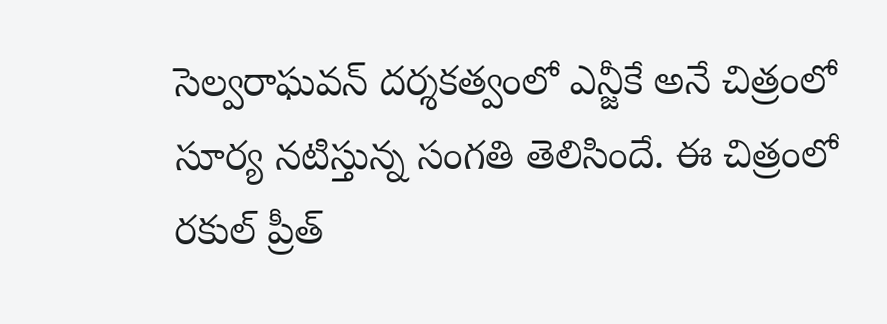సెల్వరాఘవన్ దర్శకత్వంలో ఎన్జీకే అనే చిత్రంలో సూర్య నటిస్తున్న సంగతి తెలిసిందే. ఈ చిత్రంలో రకుల్ ప్రీత్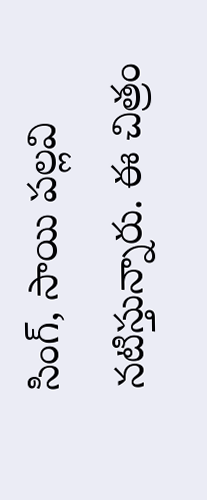సింగ్, సాయి పల్లవి నటిస్తున్నారు. ఈ చిత్రం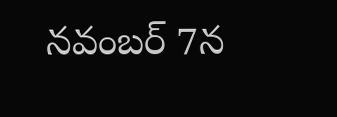నవంబర్ 7న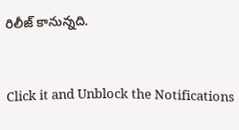రిలీజ్ కానున్నది.


Click it and Unblock the Notifications